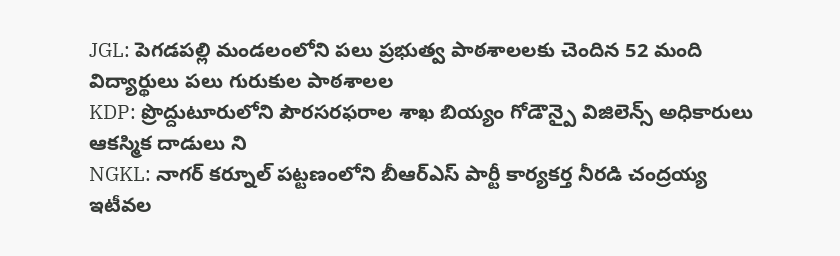JGL: పెగడపల్లి మండలంలోని పలు ప్రభుత్వ పాఠశాలలకు చెందిన 52 మంది విద్యార్థులు పలు గురుకుల పాఠశాలల
KDP: ప్రొద్దుటూరులోని పౌరసరఫరాల శాఖ బియ్యం గోడౌన్పై విజిలెన్స్ అధికారులు ఆకస్మిక దాడులు ని
NGKL: నాగర్ కర్నూల్ పట్టణంలోని బీఆర్ఎస్ పార్టీ కార్యకర్త నీరడి చంద్రయ్య ఇటీవల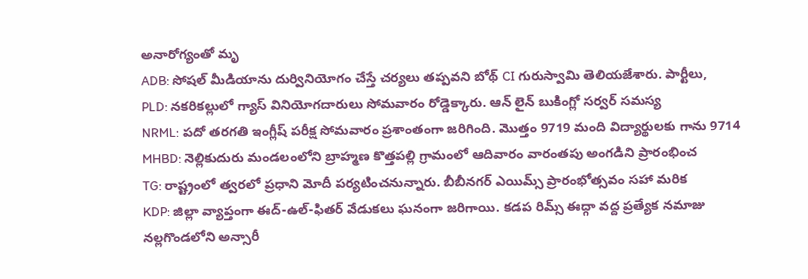అనారోగ్యంతో మృ
ADB: సోషల్ మీడియాను దుర్వినియోగం చేస్తే చర్యలు తప్పవని బోథ్ CI గురుస్వామి తెలియజేశారు. పార్టీలు,
PLD: నకరికల్లులో గ్యాస్ వినియోగదారులు సోమవారం రోడ్డెక్కారు. ఆన్ లైన్ బుకింగ్లో సర్వర్ సమస్య
NRML: పదో తరగతి ఇంగ్లీష్ పరీక్ష సోమవారం ప్రశాంతంగా జరిగింది. మొత్తం 9719 మంది విద్యార్థులకు గాను 9714
MHBD: నెల్లికుదురు మండలంలోని బ్రాహ్మణ కొత్తపల్లి గ్రామంలో ఆదివారం వారంతపు అంగడిని ప్రారంభించ
TG: రాష్ట్రంలో త్వరలో ప్రధాని మోదీ పర్యటించనున్నారు. బీబీనగర్ ఎయిమ్స్ ప్రారంభోత్సవం సహా మరిక
KDP: జిల్లా వ్యాప్తంగా ఈద్-ఉల్-ఫితర్ వేడుకలు ఘనంగా జరిగాయి. కడప రిమ్స్ ఈద్గా వద్ద ప్రత్యేక నమాజు
నల్లగొండలోని అన్సారీ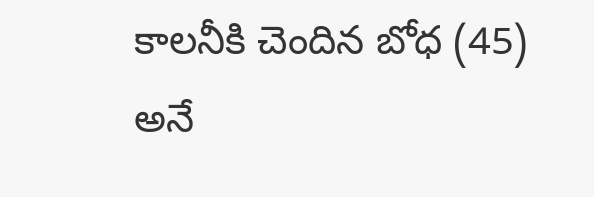కాలనీకి చెందిన బోధ (45) అనే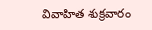వివాహిత శుక్రవారం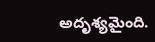అదృశ్యమైంది.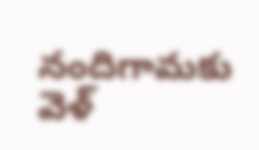నందిగామకు వెళ్